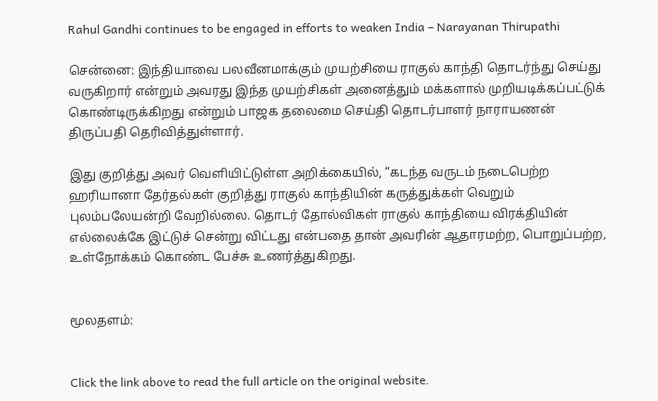Rahul Gandhi continues to be engaged in efforts to weaken India – Narayanan Thirupathi

சென்னை: இந்தியாவை பலவீனமாக்கும் முயற்சியை ராகுல் காந்தி தொடர்ந்து செய்து வருகிறார் என்றும் அவரது இந்த முயற்சிகள் அனைத்தும் மக்களால் முறியடிக்கப்பட்டுக் கொண்டிருக்கிறது என்றும் பாஜக தலைமை செய்தி தொடர்பாளர் நாராயணன் திருப்பதி தெரிவித்துள்ளார்.

இது குறித்து அவர் வெளியிட்டுள்ள அறிக்கையில், “கடந்த வருடம் நடைபெற்ற ஹரியானா தேர்தல்கள் குறித்து ராகுல் காந்தியின் கருத்துக்கள் வெறும் புலம்பலேயன்றி வேறில்லை. தொடர் தோல்விகள் ராகுல் காந்தியை விரக்தியின் எல்லைக்கே இட்டுச் சென்று விட்டது என்பதை தான் அவரின் ஆதாரமற்ற, பொறுப்பற்ற, உள்நோக்கம் கொண்ட பேச்சு உணர்த்துகிறது.


மூலதளம்:


Click the link above to read the full article on the original website.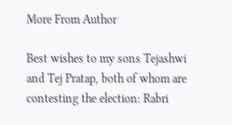More From Author

Best wishes to my sons Tejashwi and Tej Pratap, both of whom are contesting the election: Rabri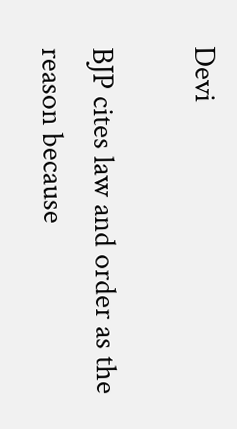Devi

BJP cites law and order as the reason because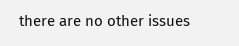there are no other issues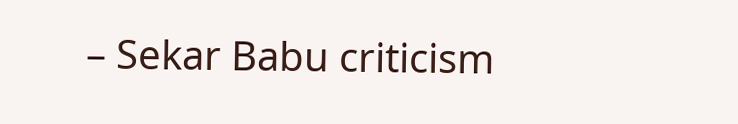– Sekar Babu criticism